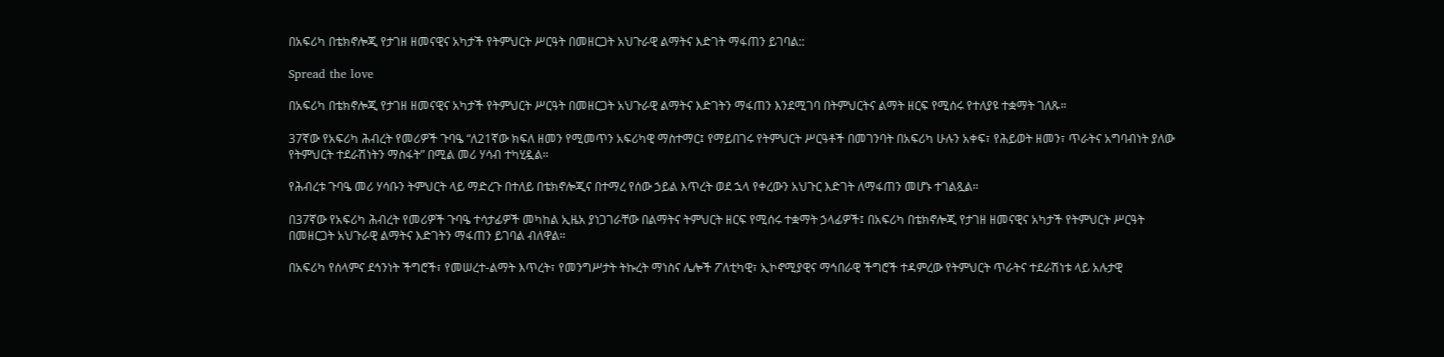በአፍሪካ በቴክኖሎጂ የታገዘ ዘመናዊና አካታች የትምህርት ሥርዓት በመዘርጋት አህጉራዊ ልማትና እድገት ማፋጠን ይገባል::

Spread the love

በአፍሪካ በቴክኖሎጂ የታገዘ ዘመናዊና አካታች የትምህርት ሥርዓት በመዘርጋት አህጉራዊ ልማትና እድገትን ማፋጠን እንደሚገባ በትምህርትና ልማት ዘርፍ የሚሰሩ የተለያዩ ተቋማት ገለጹ።

37ኛው የአፍሪካ ሕብረት የመሪዎች ጉባዔ “ለ21ኛው ክፍለ ዘመን የሚመጥን አፍሪካዊ ማስተማር፤ የማይበገሩ የትምህርት ሥርዓቶች በመገንባት በአፍሪካ ሁሉን አቀፍ፣ የሕይወት ዘመን፣ ጥራትና አግባብነት ያለው የትምህርት ተደራሽነትን ማስፋት” በሚል መሪ ሃሳብ ተካሂዷል።

የሕብረቱ ጉባዔ መሪ ሃሳቡን ትምህርት ላይ ማድረጉ በተለይ በቴክኖሎጂና በተማረ የሰው ኃይል እጥረት ወደ ኋላ የቀረውን አህጉር እድገት ለማፋጠን መሆኑ ተገልጿል።

በ37ኛው የአፍሪካ ሕብረት የመሪዎች ጉባዔ ተሳታፊዎች መካከል ኢዜአ ያነጋገራቸው በልማትና ትምህርት ዘርፍ የሚሰሩ ተቋማት ኃላፊዎች፤ በአፍሪካ በቴክኖሎጂ የታገዘ ዘመናዊና አካታች የትምህርት ሥርዓት በመዘርጋት አህጉራዊ ልማትና እድገትን ማፋጠን ይገባል ብለዋል።

በአፍሪካ የሰላምና ደኅንነት ችግሮች፣ የመሠረተ-ልማት እጥረት፣ የመንግሥታት ትኩረት ማነስና ሌሎች ፖለቲካዊ፣ ኢኮኖሚያዊና ማኅበራዊ ችግሮች ተዳምረው የትምህርት ጥራትና ተደራሽነቱ ላይ አሉታዊ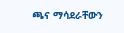ጫና ማሳደራቸውን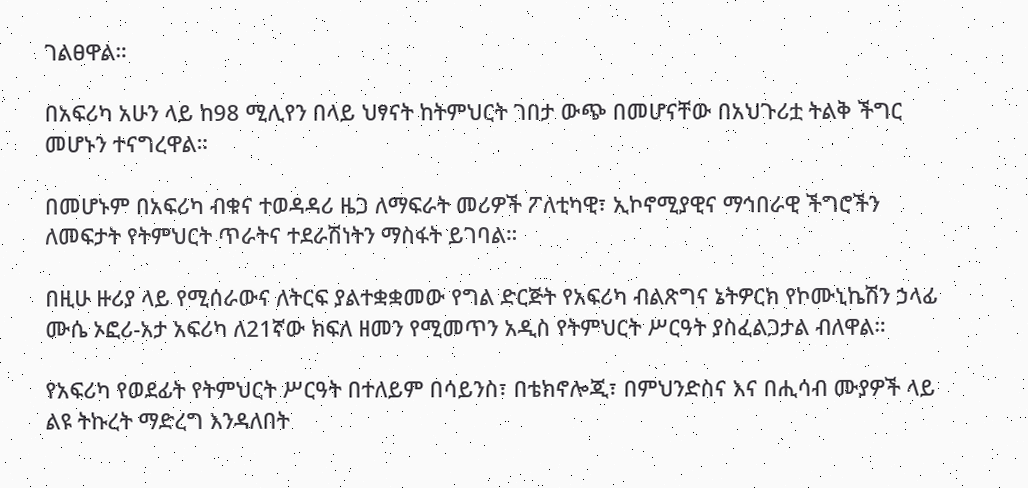ገልፀዋል።

በአፍሪካ አሁን ላይ ከ98 ሚሊየን በላይ ህፃናት ከትምህርት ገበታ ውጭ በመሆናቸው በአህጉሪቷ ትልቅ ችግር መሆኑን ተናግረዋል።

በመሆኑም በአፍሪካ ብቁና ተወዳዳሪ ዜጋ ለማፍራት መሪዎች ፖለቲካዊ፣ ኢኮኖሚያዊና ማኅበራዊ ችግሮችን ለመፍታት የትምህርት ጥራትና ተደራሽነትን ማስፋት ይገባል።

በዚሁ ዙሪያ ላይ የሚሰራውና ለትርፍ ያልተቋቋመው የግል ድርጅት የአፍሪካ ብልጽግና ኔትዎርክ የኮሙኒኬሽን ኃላፊ ሙሴ ኦፎሪ-አታ አፍሪካ ለ21ኛው ክፍለ ዘመን የሚመጥን አዲስ የትምህርት ሥርዓት ያስፈልጋታል ብለዋል።

የአፍሪካ የወደፊት የትምህርት ሥርዓት በተለይም በሳይንስ፣ በቴክኖሎጂ፣ በምህንድስና እና በሒሳብ ሙያዎች ላይ ልዩ ትኩረት ማድረግ እንዳለበት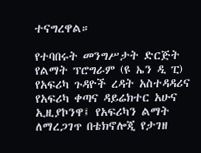ተናግረዋል።

የተባበሩት መንግሥታት ድርጅት የልማት ፕሮግራም (ዩ ኤን ዲ ፒ) የአፍሪካ ጉዳዮች ረዳት አስተዳዳሪና የአፍሪካ ቀጣና ዳይሬክተር አሁና ኢዚያኮንዋ፤ የአፍሪካን ልማት ለማረጋገጥ በቴክኖሎጂ የታገዘ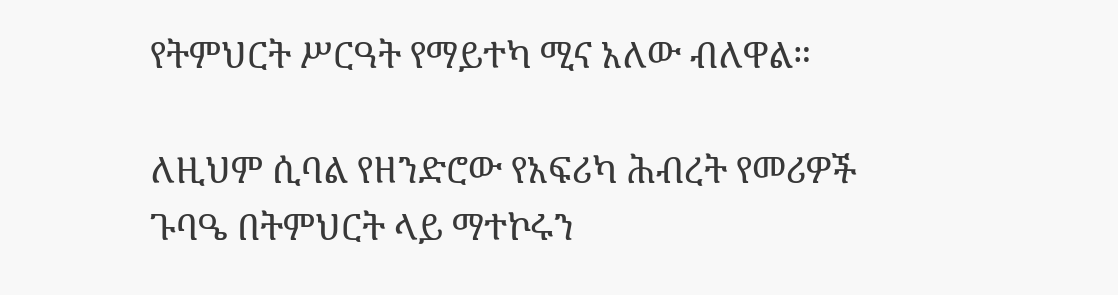የትምህርት ሥርዓት የማይተካ ሚና አለው ብለዋል።

ለዚህም ሲባል የዘንድሮው የአፍሪካ ሕብረት የመሪዎች ጉባዔ በትምህርት ላይ ማተኮሩን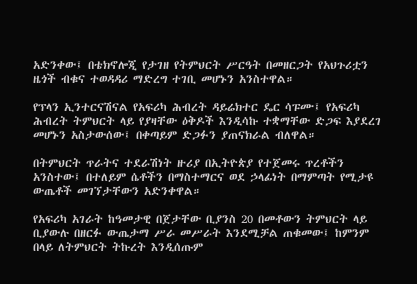አድንቀው፤ በቴክኖሎጂ የታገዘ የትምህርት ሥርዓት በመዘርጋት የአህጉሪቷን ዜጎች ብቁና ተወዳዳሪ ማድረግ ተገቢ መሆኑን አንስተዋል።

የፕላን ኢንተርናሽናል የአፍሪካ ሕብረት ዳይሬክተር ዴር ሳፑሙ፤ የአፍሪካ ሕብረት ትምህርት ላይ የያዛቸው ዕቅዶች እንዲሳኩ ተቋማቸው ድጋፍ እያደረገ መሆኑን አስታውሰው፤ በቀጣይም ድጋፉን ያጠናክራል ብለዋል።

በትምህርት ጥራትና ተደራሽነት ዙሪያ በኢትዮጵያ የተጀመሩ ጥረቶችን አንስተው፤ በተለይም ሴቶችን በማስተማርና ወደ ኃላፊነት በማምጣት የሚታዩ ውጤቶች መገኘታቸውን አድንቀዋል።

የአፍሪካ አገራት ከዓመታዊ በጀታቸው ቢያንስ 20 በመቶውን ትምህርት ላይ ቢያውሉ በዘርፉ ውጤታማ ሥራ መሥራት እንደሚቻል ጠቁመው፤ ከምንም በላይ ለትምህርት ትኩረት እንዲሰጡም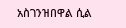አስገንዝበዋል ሲል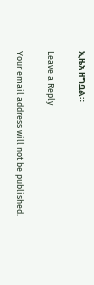ኢዜአ ዘግቧል።

Leave a Reply

Your email address will not be published.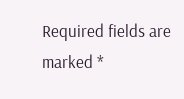Required fields are marked *